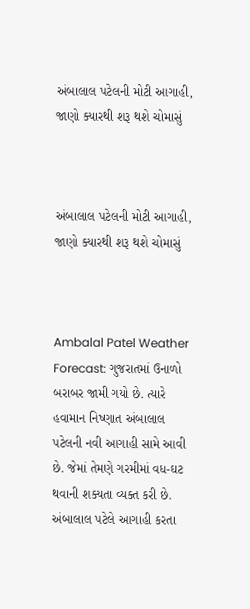અંબાલાલ પટેલની મોટી આગાહી, જાણો ક્યારથી શરૂ થશે ચોમાસું



અંબાલાલ પટેલની મોટી આગાહી, જાણો ક્યારથી શરૂ થશે ચોમાસું



Ambalal Patel Weather Forecast: ગુજરાતમાં ઉનાળો બરાબર જામી ગયો છે. ત્યારે હવામાન નિષ્ણાત અંબાલાલ પટેલની નવી આગાહી સામે આવી છે. જેમાં તેમણે ગરમીમાં વધ-ઘટ થવાની શક્યતા વ્યક્ત કરી છે.
અંબાલાલ પટેલે આગાહી કરતા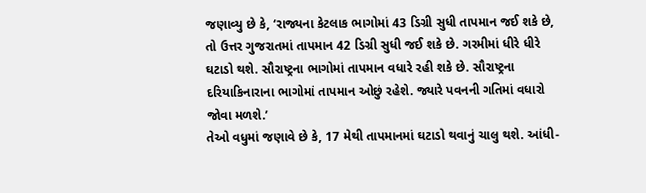જણાવ્યુ છે કે, ‘રાજ્યના કેટલાક ભાગોમાં 43 ડિગ્રી સુધી તાપમાન જઈ શકે છે, તો ઉત્તર ગુજરાતમાં તાપમાન 42 ડિગ્રી સુધી જઈ શકે છે. ગરમીમાં ધીરે ધીરે ઘટાડો થશે. સૌરાષ્ટ્રના ભાગોમાં તાપમાન વધારે રહી શકે છે. સૌરાષ્ટ્રના દરિયાકિનારાના ભાગોમાં તાપમાન ઓછું રહેશે. જ્યારે પવનની ગતિમાં વધારો જોવા મળશે.’
તેઓ વધુમાં જણાવે છે કે, 17 મેથી તાપમાનમાં ઘટાડો થવાનું ચાલુ થશે. આંધી-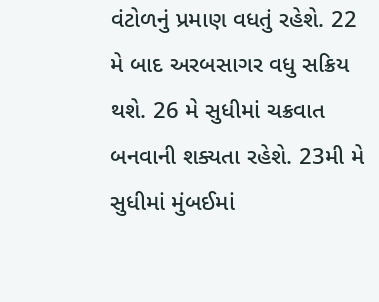વંટોળનું પ્રમાણ વધતું રહેશે. 22 મે બાદ અરબસાગર વધુ સક્રિય થશે. 26 મે સુધીમાં ચક્રવાત બનવાની શક્યતા રહેશે. 23મી મે સુધીમાં મુંબઈમાં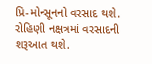પ્રિ-મોન્સૂનનો વરસાદ થશે. રોહિણી નક્ષત્રમાં વરસાદની શરૂઆત થશે.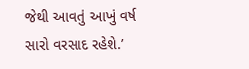જેથી આવતું આખું વર્ષ સારો વરસાદ રહેશે.’